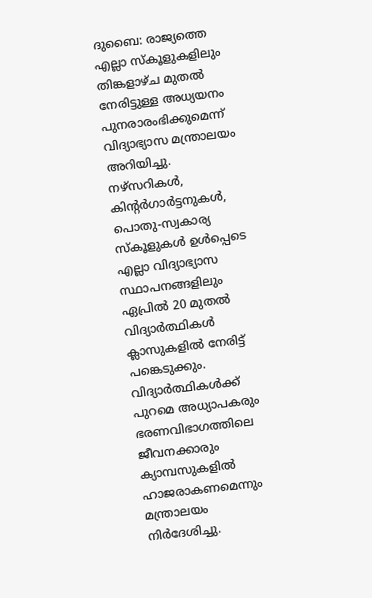ദുബൈ: രാജ്യത്തെ എല്ലാ സ്കൂളുകളിലും തിങ്കളാഴ്ച മുതൽ നേരിട്ടുള്ള അധ്യയനം പുനരാരംഭിക്കുമെന്ന് വിദ്യാഭ്യാസ മന്ത്രാലയം അറിയിച്ചു. നഴ്സറികൾ, കിന്റർഗാർട്ടനുകൾ, പൊതു-സ്വകാര്യ സ്കൂളുകൾ ഉൾപ്പെടെ എല്ലാ വിദ്യാഭ്യാസ സ്ഥാപനങ്ങളിലും ഏപ്രിൽ 20 മുതൽ വിദ്യാർത്ഥികൾ ക്ലാസുകളിൽ നേരിട്ട് പങ്കെടുക്കും.
വിദ്യാർത്ഥികൾക്ക് പുറമെ അധ്യാപകരും ഭരണവിഭാഗത്തിലെ ജീവനക്കാരും ക്യാമ്പസുകളിൽ ഹാജരാകണമെന്നും മന്ത്രാലയം നിർദേശിച്ചു.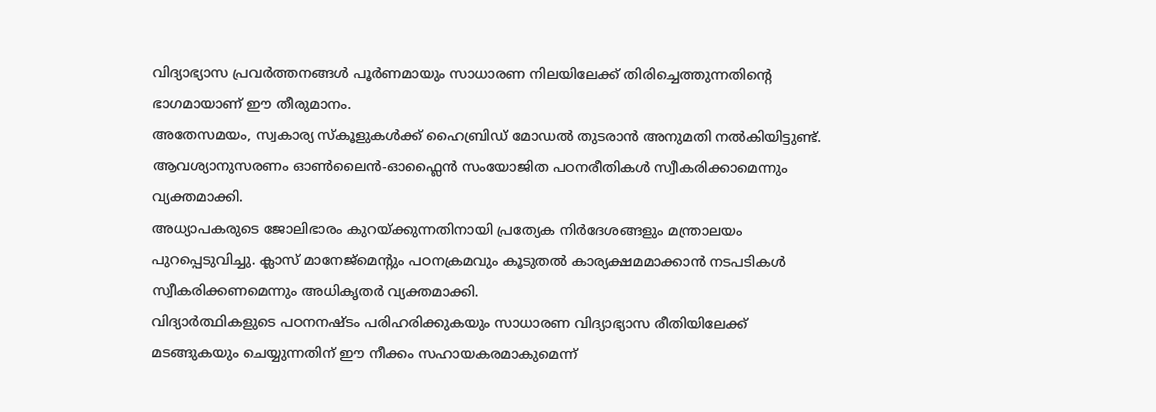വിദ്യാഭ്യാസ പ്രവർത്തനങ്ങൾ പൂർണമായും സാധാരണ നിലയിലേക്ക് തിരിച്ചെത്തുന്നതിന്റെ ഭാഗമായാണ് ഈ തീരുമാനം.
അതേസമയം, സ്വകാര്യ സ്കൂളുകൾക്ക് ഹൈബ്രിഡ് മോഡൽ തുടരാൻ അനുമതി നൽകിയിട്ടുണ്ട്. ആവശ്യാനുസരണം ഓൺലൈൻ-ഓഫ്ലൈൻ സംയോജിത പഠനരീതികൾ സ്വീകരിക്കാമെന്നും വ്യക്തമാക്കി.
അധ്യാപകരുടെ ജോലിഭാരം കുറയ്ക്കുന്നതിനായി പ്രത്യേക നിർദേശങ്ങളും മന്ത്രാലയം പുറപ്പെടുവിച്ചു. ക്ലാസ് മാനേജ്മെന്റും പഠനക്രമവും കൂടുതൽ കാര്യക്ഷമമാക്കാൻ നടപടികൾ സ്വീകരിക്കണമെന്നും അധികൃതർ വ്യക്തമാക്കി.
വിദ്യാർത്ഥികളുടെ പഠനനഷ്ടം പരിഹരിക്കുകയും സാധാരണ വിദ്യാഭ്യാസ രീതിയിലേക്ക് മടങ്ങുകയും ചെയ്യുന്നതിന് ഈ നീക്കം സഹായകരമാകുമെന്ന്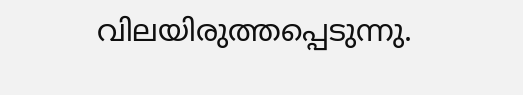വിലയിരുത്തപ്പെടുന്നു.